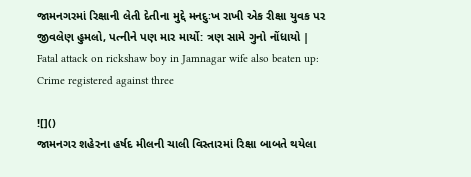જામનગરમાં રિક્ષાની લેતી દેતીના મુદ્દે મનદુઃખ રાખી એક રીક્ષા યુવક પર જીવલેણ હુમલો, પત્નીને પણ માર માર્યો: ત્રણ સામે ગુનો નોંધાયો | Fatal attack on rickshaw boy in Jamnagar wife also beaten up: Crime registered against three

![]()
જામનગર શહેરના હર્ષદ મીલની ચાલી વિસ્તારમાં રિક્ષા બાબતે થયેલા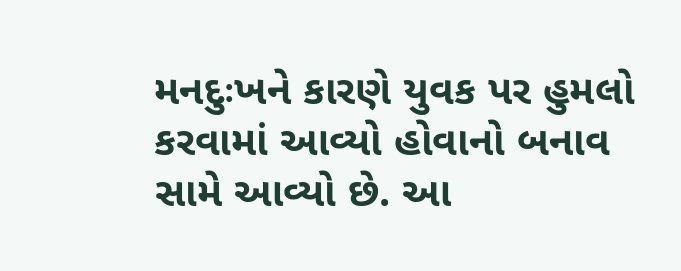મનદુઃખને કારણે યુવક પર હુમલો કરવામાં આવ્યો હોવાનો બનાવ સામે આવ્યો છે. આ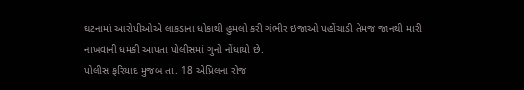ઘટનામાં આરોપીઓએ લાકડાના ધોકાથી હુમલો કરી ગંભીર ઇજાઓ પહોંચાડી તેમજ જાનથી મારી નાખવાની ધમકી આપતા પોલીસમાં ગુનો નોંધાયો છે.
પોલીસ ફરિયાદ મુજબ તા. 18 એપ્રિલના રોજ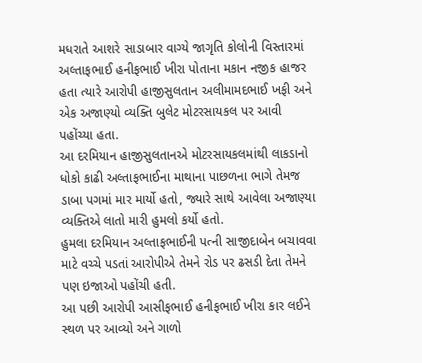મધરાતે આશરે સાડાબાર વાગ્યે જાગૃતિ કોલોની વિસ્તારમાં અલ્તાફભાઈ હનીફભાઈ ખીરા પોતાના મકાન નજીક હાજર હતા ત્યારે આરોપી હાજીસુલતાન અલીમામદભાઈ ખફી અને એક અજાણ્યો વ્યક્તિ બુલેટ મોટરસાયકલ પર આવી પહોંચ્યા હતા.
આ દરમિયાન હાજીસુલતાનએ મોટરસાયકલમાંથી લાકડાનો ધોકો કાઢી અલ્તાફભાઈના માથાના પાછળના ભાગે તેમજ ડાબા પગમાં માર માર્યો હતો, જ્યારે સાથે આવેલા અજાણ્યા વ્યક્તિએ લાતો મારી હુમલો કર્યો હતો.
હુમલા દરમિયાન અલ્તાફભાઈની પત્ની સાજીદાબેન બચાવવા માટે વચ્ચે પડતાં આરોપીએ તેમને રોડ પર ઢસડી દેતા તેમને પણ ઇજાઓ પહોંચી હતી.
આ પછી આરોપી આસીફભાઈ હનીફભાઈ ખીરા કાર લઈને સ્થળ પર આવ્યો અને ગાળો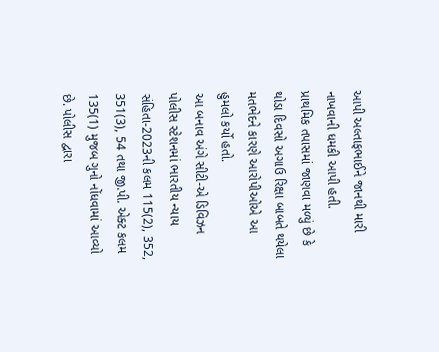આપી અલ્તાફભાઈને જાનથી મારી નાખવાની ધમકી આપી હતી.
પ્રાથમિક તપાસમાં જાણવા મળ્યું છે કે થોડા દિવસો અગાઉ રિક્ષા બાબતે થયેલા મતભેદને કારણે આરોપીઓએ આ હુમલો કર્યો હતો.
આ બનાવ અંગે સીટી-એ ડિવિઝન પોલીસ સ્ટેશનમાં ભારતીય ન્યાય સંહિતા-2023ની કલમ 115(2), 352, 351(3), 54 તથા જી.પી. એક્ટ કલમ 135(1) મુજબ ગુનો નોંધવામાં આવ્યો છે. પોલીસ દ્વારા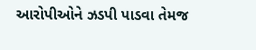આરોપીઓને ઝડપી પાડવા તેમજ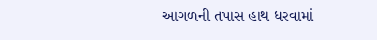આગળની તપાસ હાથ ધરવામાં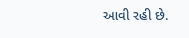આવી રહી છે.